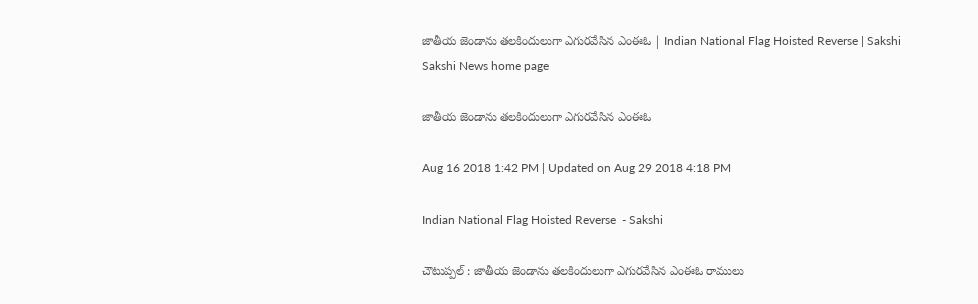జాతీయ జెండాను తలకిందులుగా ఎగురవేసిన ఎంఈఓ | Indian National Flag Hoisted Reverse | Sakshi
Sakshi News home page

జాతీయ జెండాను తలకిందులుగా ఎగురవేసిన ఎంఈఓ

Aug 16 2018 1:42 PM | Updated on Aug 29 2018 4:18 PM

Indian National Flag Hoisted Reverse  - Sakshi

చౌటుప్పల్‌ : జాతీయ జెండాను తలకిందులుగా ఎగురవేసిన ఎంఈఓ రాములు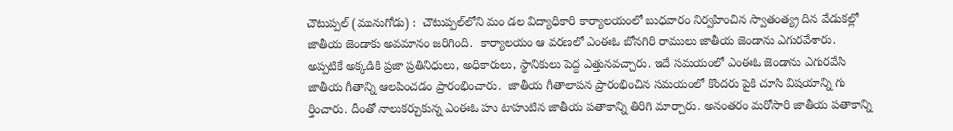చౌటుప్పల్‌ (మునుగోడు) :  చౌటుప్పల్‌లోని మం డల విద్యాధికారి కార్యాలయంలో బుధవారం నిర్వహించిన స్వాతంత్య్ర దిన వేడుకల్లో జాతీయ జెండాకు అవమానం జరిగింది.  కార్యాలయం ఆ వరణలో ఎంఈఓ బోనగిరి రాములు జాతీయ జెండాను ఎగురవేశారు. అప్పటికే అక్కడికి ప్రజా ప్రతినిధులు, అధికారులు, స్థానికులు పెద్ద ఎత్తునవచ్చారు. ఇదే సమయంలో ఎంఈఓ జెండాను ఎగురవేసి జాతీయ గీతాన్ని ఆలపించడం ప్రారంభించారు.  జాతీయ గీతాలాపన ప్రారంభించిన సమయంలో కొందరు పైకి చూసి విషయాన్ని గు ర్తించారు. దీంతో నాలుకర్చుకున్న ఎంఈఓ హు టాహుటిన జాతీయ పతాకాన్ని తిరిగి మార్చారు. అనంతరం మరోసారి జాతీయ పతాకాన్ని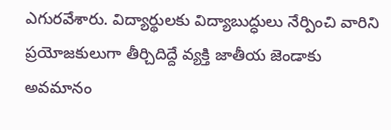ఎగురవేశారు. విద్యార్థులకు విద్యాబుద్ధులు నేర్పించి వారిని ప్రయోజకులుగా తీర్చిదిద్దే వ్యక్తి జాతీయ జెండాకు అవమానం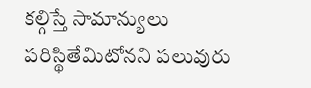కల్గిస్తే సామాన్యులు పరిస్థితేమిటోనని పలువురు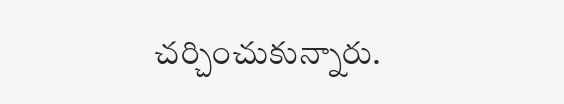చర్చించుకున్నారు.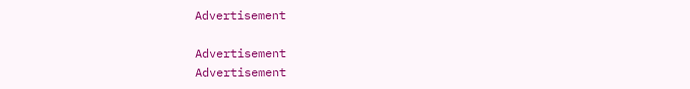Advertisement

Advertisement
Advertisement